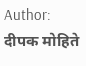Author: दीपक मोहिते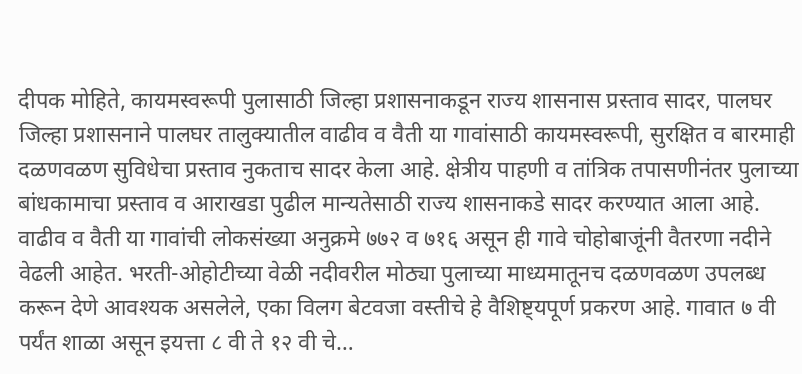दीपक मोहिते, कायमस्वरूपी पुलासाठी जिल्हा प्रशासनाकडून राज्य शासनास प्रस्ताव सादर, पालघर जिल्हा प्रशासनाने पालघर तालुक्यातील वाढीव व वैती या गावांसाठी कायमस्वरूपी, सुरक्षित व बारमाही दळणवळण सुविधेचा प्रस्ताव नुकताच सादर केला आहे. क्षेत्रीय पाहणी व तांत्रिक तपासणीनंतर पुलाच्या बांधकामाचा प्रस्ताव व आराखडा पुढील मान्यतेसाठी राज्य शासनाकडे सादर करण्यात आला आहे. वाढीव व वैती या गावांची लोकसंख्या अनुक्रमे ७७२ व ७१६ असून ही गावे चोहोबाजूंनी वैतरणा नदीने वेढली आहेत. भरती-ओहोटीच्या वेळी नदीवरील मोठ्या पुलाच्या माध्यमातूनच दळणवळण उपलब्ध करून देणे आवश्यक असलेले, एका विलग बेटवजा वस्तीचे हे वैशिष्ट्यपूर्ण प्रकरण आहे. गावात ७ वी पर्यंत शाळा असून इयत्ता ८ वी ते १२ वी चे…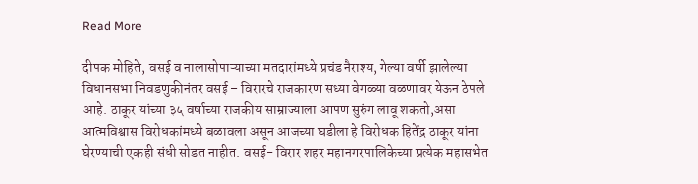Read More

दीपक मोहिते, वसई व नालासोपाऱ्याच्या मतदारांमध्ये प्रचंड नैराश्य, गेल्या वर्षी झालेल्या विधानसभा निवडणुकीनंतर वसई – विरारचे राजकारण सध्या वेगळ्या वळणावर येऊन ठेपले आहे. ठाकूर यांच्या ३५ वर्षाच्या राजकीय साम्राज्याला आपण सुरुंग लावू शकतो,असा आत्मविश्वास विरोधकांमध्ये बळावला असून आजच्या घडीला हे विरोधक हितेंद्र ठाकूर यांना घेरण्याची एकही संधी सोडत नाहीत. वसई- विरार शहर महानगरपालिकेच्या प्रत्येक महासभेत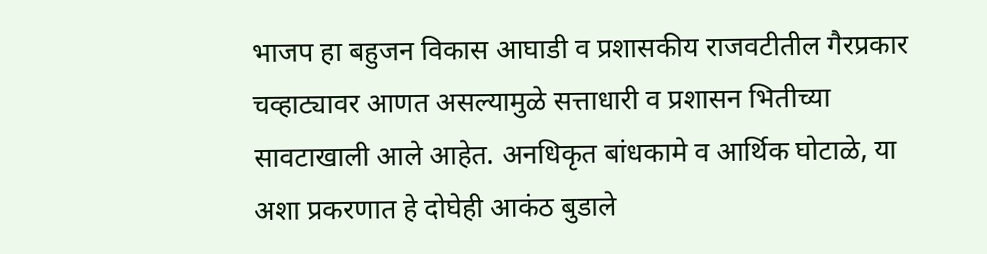भाजप हा बहुजन विकास आघाडी व प्रशासकीय राजवटीतील गैरप्रकार चव्हाट्यावर आणत असल्यामुळे सत्ताधारी व प्रशासन भितीच्या सावटाखाली आले आहेत. अनधिकृत बांधकामे व आर्थिक घोटाळे, या अशा प्रकरणात हे दोघेही आकंठ बुडाले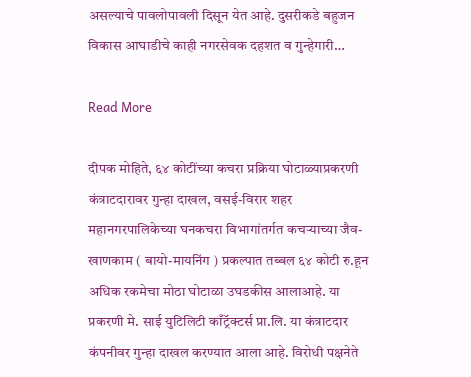असल्याचे पावलोपावली दिसून येत आहे. दुसरीकडे बहुजन विकास आघाडीचे काही नगरसेवक दहशत व गुन्हेगारी…

Read More

दीपक मोहिते, ६४ कोटींच्या कचरा प्रक्रिया घोटाळ्याप्रकरणी कंत्राटदारावर गुन्हा दाखल, वसई-विरार शहर महानगरपालिकेच्या घनकचरा विभागांतर्गत कचऱ्याच्या जैव-खाणकाम ( बायो-मायनिंग ) प्रकल्पात तब्बल ६४ कोटी रु.हून अधिक रकमेचा मोठा घोटाळा उघडकीस आलाआहे. या प्रकरणी मे. साई युटिलिटी काँट्रॅक्टर्स प्रा.लि. या कंत्राटदार कंपनीवर गुन्हा दाखल करण्यात आला आहे. विरोधी पक्षनेते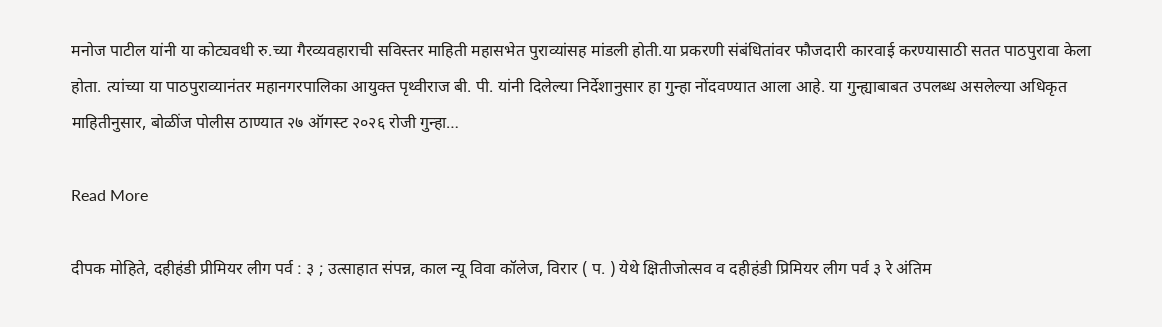मनोज पाटील यांनी या कोट्यवधी रु.च्या गैरव्यवहाराची सविस्तर माहिती महासभेत पुराव्यांसह मांडली होती.या प्रकरणी संबंधितांवर फौजदारी कारवाई करण्यासाठी सतत पाठपुरावा केला होता. त्यांच्या या पाठपुराव्यानंतर महानगरपालिका आयुक्त पृथ्वीराज बी. पी. यांनी दिलेल्या निर्देशानुसार हा गुन्हा नोंदवण्यात आला आहे. या गुन्ह्याबाबत उपलब्ध असलेल्या अधिकृत माहितीनुसार, बोळींज पोलीस ठाण्यात २७ ऑगस्ट २०२६ रोजी गुन्हा…

Read More

दीपक मोहिते, दहीहंडी प्रीमियर लीग पर्व : ३ ; उत्साहात संपन्न, काल न्यू विवा कॉलेज, विरार ( प. ) येथे क्षितीजोत्सव व दहीहंडी प्रिमियर लीग पर्व ३ रे अंतिम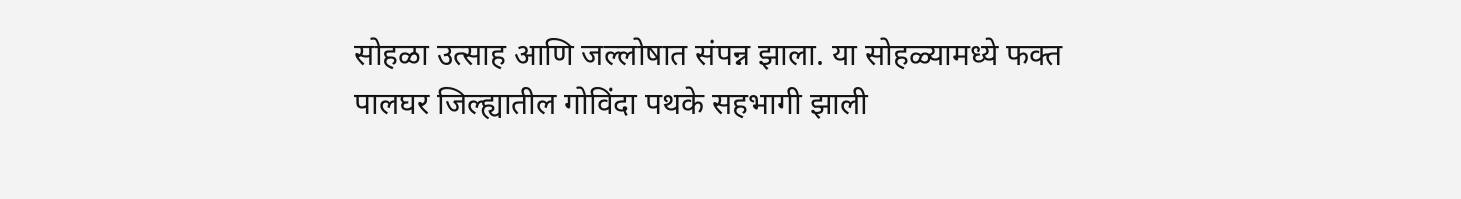सोहळा उत्साह आणि जल्लोषात संपन्न झाला. या सोहळ्यामध्ये फक्त पालघर जिल्ह्यातील गोविंदा पथके सहभागी झाली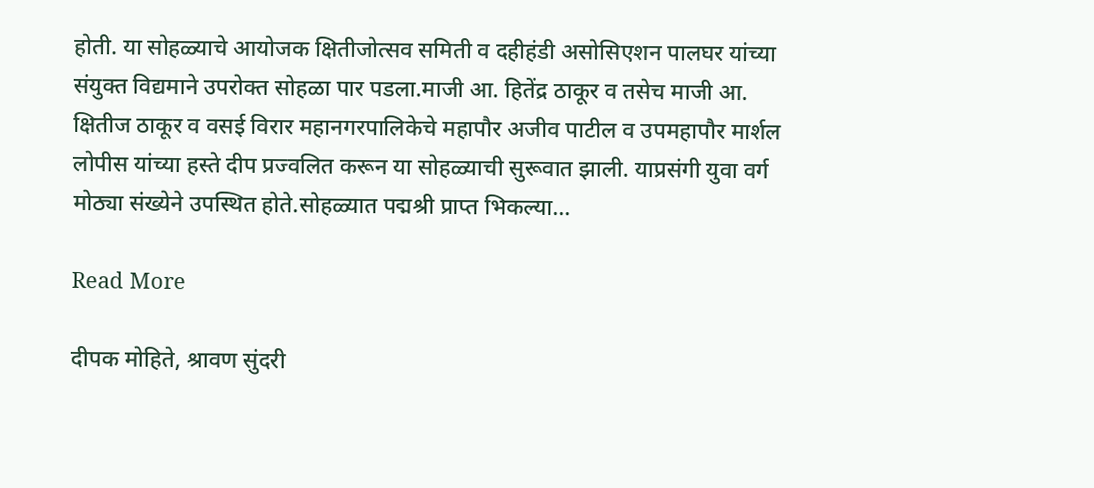होती. या सोहळ्याचे आयोजक क्षितीजोत्सव समिती व दहीहंडी असोसिएशन पालघर यांच्या संयुक्त विद्यमाने उपरोक्त सोहळा पार पडला.माजी आ. हितेंद्र ठाकूर व तसेच माजी आ. क्षितीज ठाकूर व वसई विरार महानगरपालिकेचे महापौर अजीव पाटील व उपमहापौर मार्शल लोपीस यांच्या हस्ते दीप प्रज्वलित करून या सोहळ्याची सुरूवात झाली. याप्रसंगी युवा वर्ग मोठ्या संख्येने उपस्थित होते.सोहळ्यात पद्मश्री प्राप्त भिकल्या…

Read More

दीपक मोहिते, श्रावण सुंदरी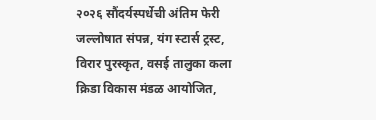२०२६ सौंदर्यस्पर्धेची अंतिम फेरी जल्लोषात संपन्न, यंग स्टार्स ट्रस्ट, विरार पुरस्कृत, वसई तालुका कला क्रिडा विकास मंडळ आयोजित,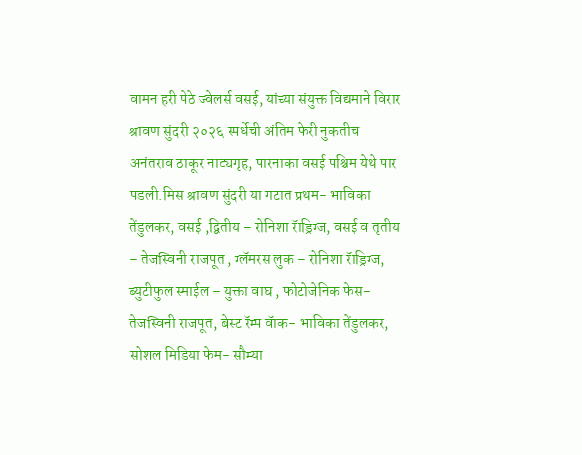वामन हरी पेठे ज्वेलर्स वसई, यांच्या संयुक्त विद्यमाने विरार श्रावण सुंदरी २०२६ स्पर्धेची अंतिम फेरी नुकतीच अनंतराव ठाकूर नाट्यगृह, पारनाका वसई पश्चिम येथे पार पडली.मिस श्रावण सुंदरी या गटात प्रथम- भाविका तेंडुलकर, वसई ,द्वितीय – रोनिशा रॅाड्रिग्ज, वसई व तृतीय – तेजस्विनी राजपूत , ग्लॅमरस लुक – रोनिशा रॅाड्रिग्ज, ब्युटीफुल स्माईल – युक्ता वाघ , फोटोजेनिक फेस- तेजस्विनी राजपूत, बेस्ट रॅम्प वॅाक- भाविका तेंडुलकर, सोशल मिडिया फेम- सौम्या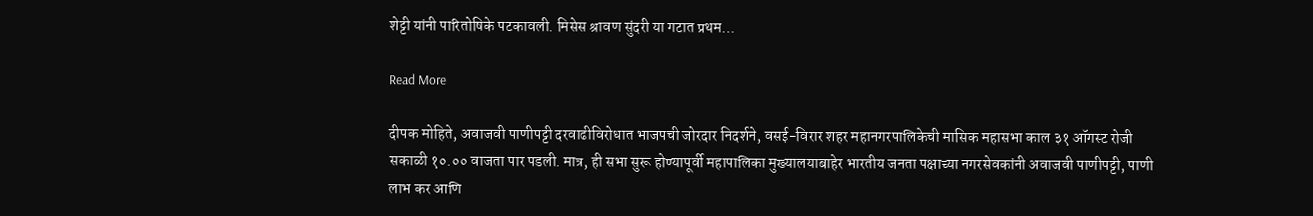शेट्टी यांनी पारितोषिके पटकावली. मिसेस श्रावण सुंदरी या गटात प्रथम…

Read More

दीपक मोहिते, अवाजवी पाणीपट्टी दरवाढीविरोधात भाजपची जोरदार निदर्शने, वसई-विरार शहर महानगरपालिकेची मासिक महासभा काल ३१ ऑगस्ट रोजी सकाळी १०.०० वाजता पार पडली. मात्र, ही सभा सुरू होण्यापूर्वी महापालिका मुख्यालयाबाहेर भारतीय जनता पक्षाच्या नगरसेवकांनी अवाजवी पाणीपट्टी, पाणी लाभ कर आणि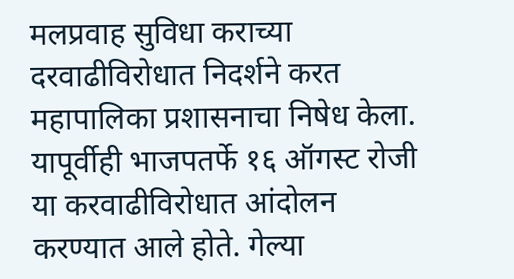मलप्रवाह सुविधा कराच्या दरवाढीविरोधात निदर्शने करत महापालिका प्रशासनाचा निषेध केला. यापूर्वीही भाजपतर्फे १६ ऑगस्ट रोजी या करवाढीविरोधात आंदोलन करण्यात आले होते. गेल्या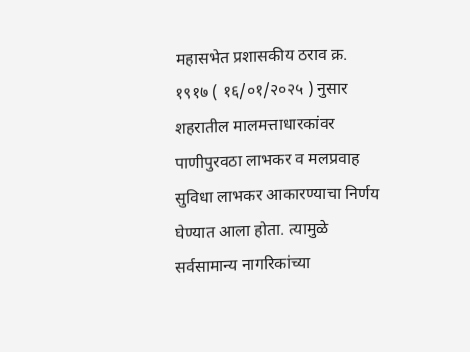महासभेत प्रशासकीय ठराव क्र. १९१७ ( १६/०१/२०२५ ) नुसार शहरातील मालमत्ताधारकांवर पाणीपुरवठा लाभकर व मलप्रवाह सुविधा लाभकर आकारण्याचा निर्णय घेण्यात आला होता. त्यामुळे सर्वसामान्य नागरिकांच्या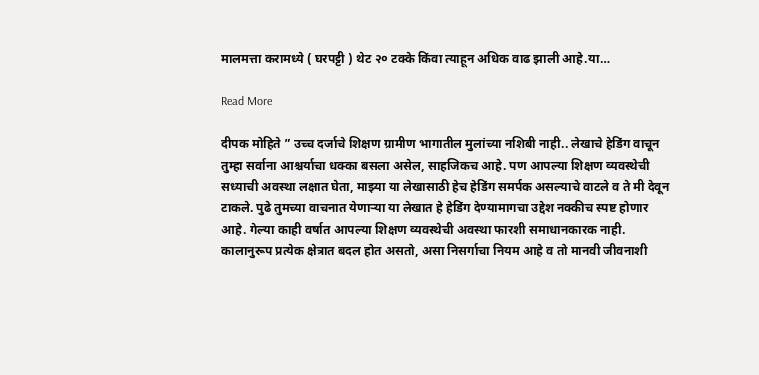मालमत्ता करामध्ये ( घरपट्टी ) थेट २० टक्के किंवा त्याहून अधिक वाढ झाली आहे.या…

Read More

दीपक मोहिते ” उच्च दर्जाचे शिक्षण ग्रामीण भागातील मुलांच्या नशिबी नाही.. लेखाचे हेडिंग वाचून तुम्हा सर्वाना आश्चर्याचा धक्का बसला असेल, साहजिकच आहे. पण आपल्या शिक्षण व्यवस्थेची सध्याची अवस्था लक्षात घेता, माझ्या या लेखासाठी हेच हेडिंग समर्पक असल्याचे वाटले व ते मी देवून टाकले. पुढे तुमच्या वाचनात येणाऱ्या या लेखात हे हेडिंग देण्यामागचा उद्देश नक्कीच स्पष्ट होणार आहे. गेल्या काही वर्षात आपल्या शिक्षण व्यवस्थेची अवस्था फारशी समाधानकारक नाही. कालानुरूप प्रत्येक क्षेत्रात बदल होत असतो, असा निसर्गाचा नियम आहे व तो मानवी जीवनाशी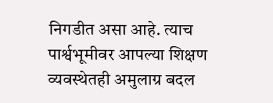निगडीत असा आहे. त्याच पार्श्वभूमीवर आपल्या शिक्षण व्यवस्थेतही अमुलाग्र बदल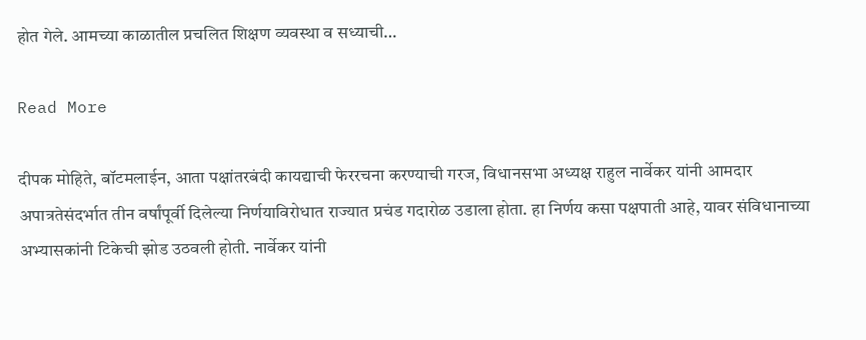होत गेले. आमच्या काळातील प्रचलित शिक्षण व्यवस्था व सध्याची…

Read More

दीपक मोहिते, बॉटमलाईन, आता पक्षांतरबंदी कायद्याची फेररचना करण्याची गरज, विधानसभा अध्यक्ष राहुल नार्वेकर यांनी आमदार अपात्रतेसंदर्भात तीन वर्षांपूर्वी दिलेल्या निर्णयाविरोधात राज्यात प्रचंड गदारोळ उडाला होता. हा निर्णय कसा पक्षपाती आहे, यावर संविधानाच्या अभ्यासकांनी टिकेची झोड उठवली होती. नार्वेकर यांनी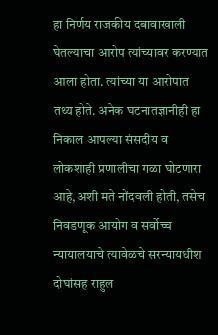हा निर्णय राजकीय दबावाखाली घेतल्याचा आरोप त्यांच्यावर करण्यात आला होता. त्यांच्या या आरोपात तथ्य होते. अनेक घटनातज्ञानीही हा निकाल आपल्या संसदीय व लोकशाही प्रणालीचा गळा घोटणारा आहे,अशी मते नोंदवली होती, तसेच निवडणूक आयोग व सर्वोच्च न्यायालयाचे त्यावेळचे सरन्यायधीश दोघांसह राहुल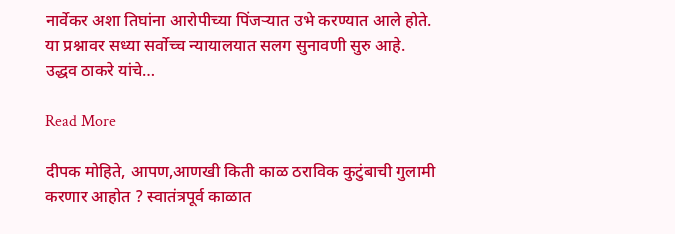नार्वेकर अशा तिघांना आरोपीच्या पिंजऱ्यात उभे करण्यात आले होते. या प्रश्नावर सध्या सर्वोच्च न्यायालयात सलग सुनावणी सुरु आहे. उद्धव ठाकरे यांचे…

Read More

दीपक मोहिते, आपण,आणखी किती काळ ठराविक कुटुंबाची गुलामी करणार आहोत ? स्वातंत्रपूर्व काळात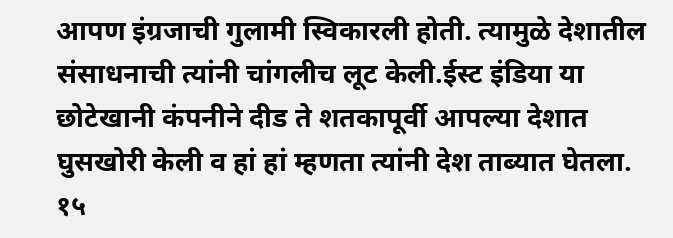आपण इंग्रजाची गुलामी स्विकारली होती. त्यामुळे देशातील संसाधनाची त्यांनी चांगलीच लूट केली.ईस्ट इंडिया या छोटेखानी कंपनीने दीड ते शतकापूर्वी आपल्या देशात घुसखोरी केली व हां हां म्हणता त्यांनी देश ताब्यात घेतला. १५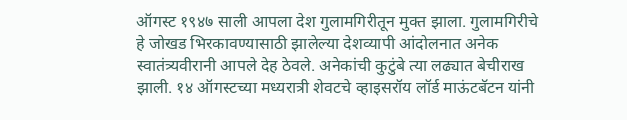ऑगस्ट १९४७ साली आपला देश गुलामगिरीतून मुक्त झाला. गुलामगिरीचे हे जोखड भिरकावण्यासाठी झालेल्या देशव्यापी आंदोलनात अनेक स्वातंत्र्यवीरानी आपले देह ठेवले. अनेकांची कुटुंबे त्या लढ्यात बेचीराख झाली. १४ ऑगस्टच्या मध्यरात्री शेवटचे व्हाइसरॉय लॉर्ड माऊंटबॅटन यांनी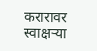करारावर स्वाक्षऱ्या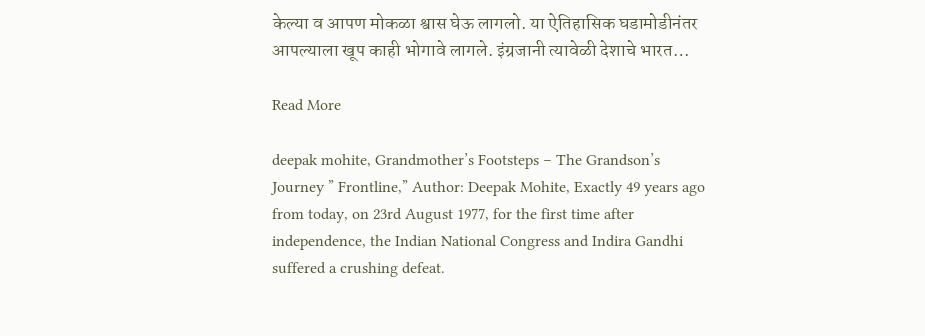केल्या व आपण मोकळा श्वास घेऊ लागलो. या ऐतिहासिक घडामोडीनंतर आपल्याला खूप काही भोगावे लागले. इंग्रजानी त्यावेळी देशाचे भारत…

Read More

deepak mohite, Grandmother’s Footsteps – The Grandson’s Journey ” Frontline,” Author: Deepak Mohite, Exactly 49 years ago from today, on 23rd August 1977, for the first time after independence, the Indian National Congress and Indira Gandhi suffered a crushing defeat.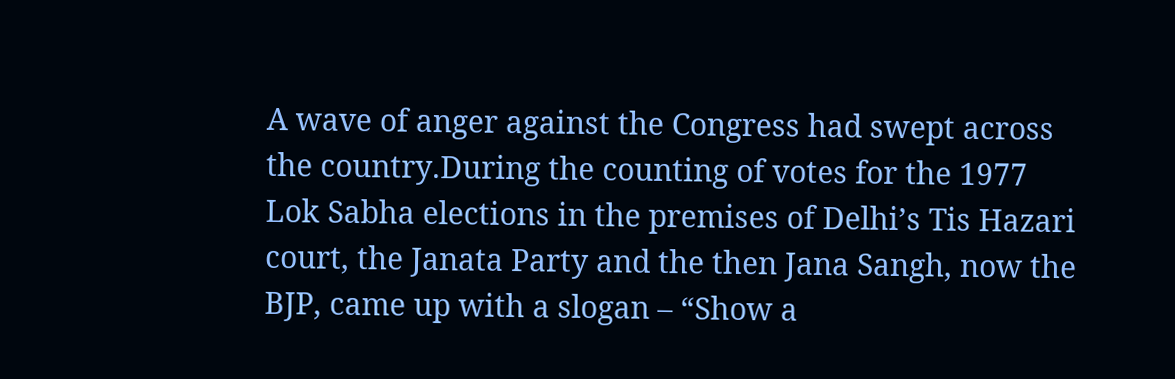A wave of anger against the Congress had swept across the country.During the counting of votes for the 1977 Lok Sabha elections in the premises of Delhi’s Tis Hazari court, the Janata Party and the then Jana Sangh, now the BJP, came up with a slogan – “Show a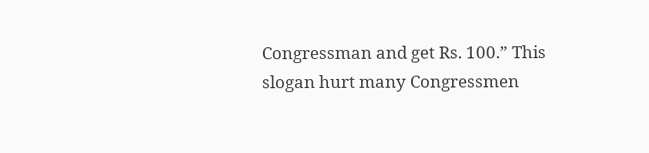Congressman and get Rs. 100.” This slogan hurt many Congressmen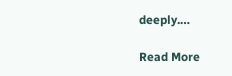deeply.…

Read More